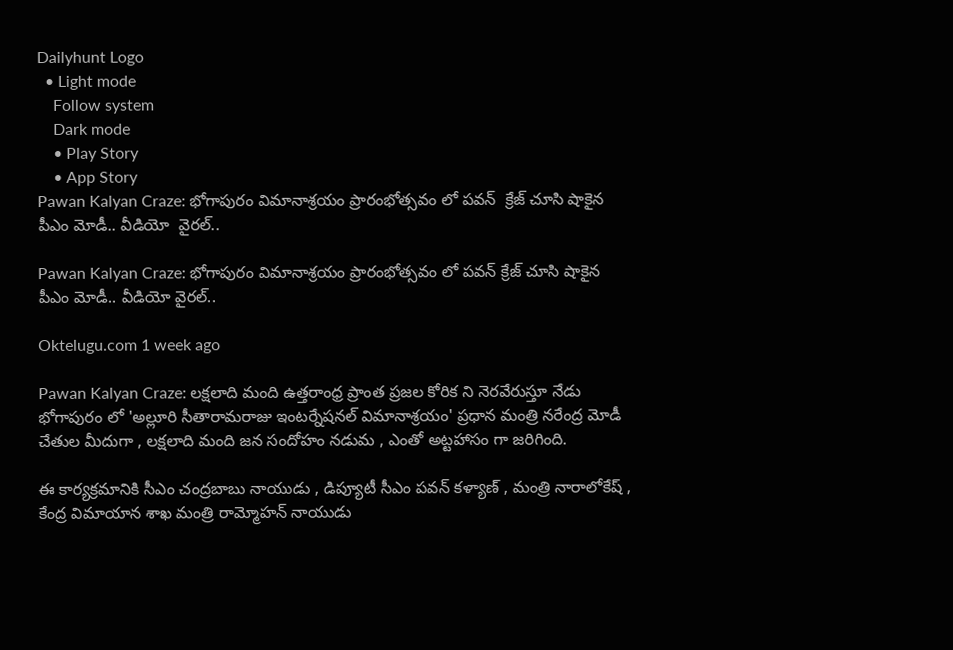Dailyhunt Logo
  • Light mode
    Follow system
    Dark mode
    • Play Story
    • App Story
Pawan Kalyan Craze: భోగాపురం విమానాశ్రయం ప్రారంభోత్సవం లో పవన్  క్రేజ్ చూసి షాకైన పీఎం మోడీ.. వీడియో  వైరల్..

Pawan Kalyan Craze: భోగాపురం విమానాశ్రయం ప్రారంభోత్సవం లో పవన్ క్రేజ్ చూసి షాకైన పీఎం మోడీ.. వీడియో వైరల్..

Oktelugu.com 1 week ago

Pawan Kalyan Craze: లక్షలాది మంది ఉత్తరాంధ్ర ప్రాంత ప్రజల కోరిక ని నెరవేరుస్తూ నేడు భోగాపురం లో 'అల్లూరి సీతారామరాజు ఇంటర్నేషనల్ విమానాశ్రయం' ప్రధాన మంత్రి నరేంద్ర మోడీ చేతుల మీదుగా , లక్షలాది మంది జన సందోహం నడుమ , ఎంతో అట్టహాసం గా జరిగింది.

ఈ కార్యక్రమానికి సీఎం చంద్రబాబు నాయుడు , డిప్యూటీ సీఎం పవన్ కళ్యాణ్ , మంత్రి నారాలోకేష్ , కేంద్ర విమాయాన శాఖ మంత్రి రామ్మోహన్ నాయుడు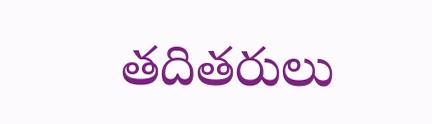తదితరులు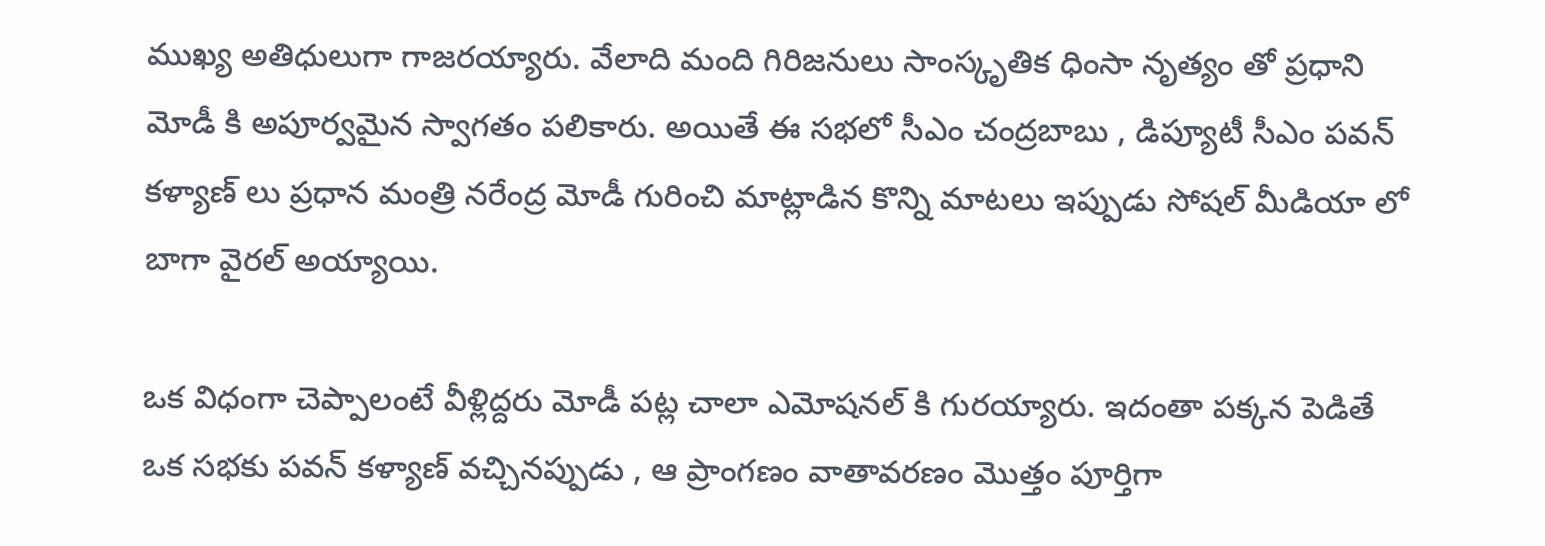ముఖ్య అతిధులుగా గాజరయ్యారు. వేలాది మంది గిరిజనులు సాంస్కృతిక ధింసా నృత్యం తో ప్రధాని మోడీ కి అపూర్వమైన స్వాగతం పలికారు. అయితే ఈ సభలో సీఎం చంద్రబాబు , డిప్యూటీ సీఎం పవన్ కళ్యాణ్ లు ప్రధాన మంత్రి నరేంద్ర మోడీ గురించి మాట్లాడిన కొన్ని మాటలు ఇప్పుడు సోషల్ మీడియా లో బాగా వైరల్ అయ్యాయి.

ఒక విధంగా చెప్పాలంటే వీళ్లిద్దరు మోడీ పట్ల చాలా ఎమోషనల్ కి గురయ్యారు. ఇదంతా పక్కన పెడితే ఒక సభకు పవన్ కళ్యాణ్ వచ్చినప్పుడు , ఆ ప్రాంగణం వాతావరణం మొత్తం పూర్తిగా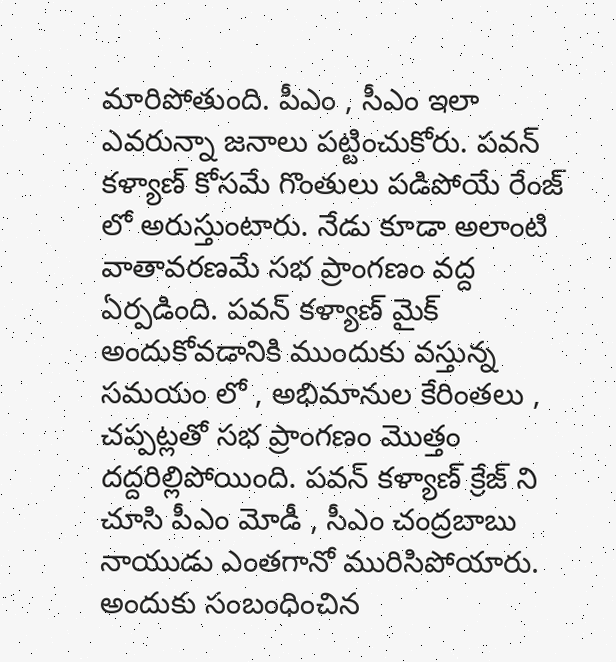మారిపోతుంది. పీఎం , సీఎం ఇలా ఎవరున్నా జనాలు పట్టించుకోరు. పవన్ కళ్యాణ్ కోసమే గొంతులు పడిపోయే రేంజ్ లో అరుస్తుంటారు. నేడు కూడా అలాంటి వాతావరణమే సభ ప్రాంగణం వద్ద ఏర్పడింది. పవన్ కళ్యాణ్ మైక్ అందుకోవడానికి ముందుకు వస్తున్న సమయం లో , అభిమానుల కేరింతలు , చప్పట్లతో సభ ప్రాంగణం మొత్తం దద్దరిల్లిపోయింది. పవన్ కళ్యాణ్ క్రేజ్ ని చూసి పీఎం మోడీ , సీఎం చంద్రబాబు నాయుడు ఎంతగానో మురిసిపోయారు. అందుకు సంబంధించిన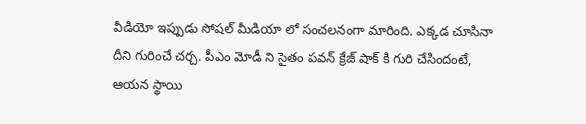వీడియో ఇప్పుడు సోషల్ మీడియా లో సంచలనంగా మారింది. ఎక్కడ చూసినా దీని గురించే చర్చ. పీఎం మోడీ ని సైతం పవన్ క్రేజ్ షాక్ కి గురి చేసిందంటే, ఆయన స్థాయి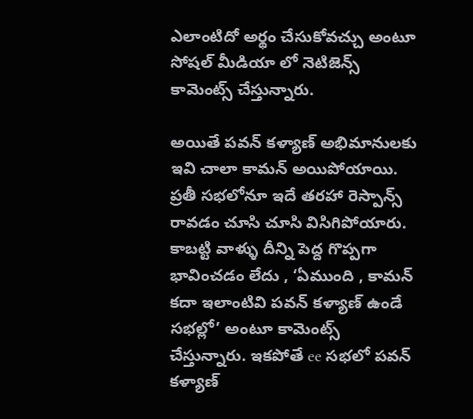ఎలాంటిదో అర్థం చేసుకోవచ్చు అంటూ సోషల్ మీడియా లో నెటిజెన్స్ కామెంట్స్ చేస్తున్నారు.

అయితే పవన్ కళ్యాణ్ అభిమానులకు ఇవి చాలా కామన్ అయిపోయాయి. ప్రతీ సభలోనూ ఇదే తరహా రెస్పాన్స్ రావడం చూసి చూసి విసిగిపోయారు. కాబట్టి వాళ్ళు దీన్ని పెద్ద గొప్పగా భావించడం లేదు , ‘ఏముంది , కామన్ కదా ఇలాంటివి పవన్ కళ్యాణ్ ఉండే సభల్లో’ అంటూ కామెంట్స్ చేస్తున్నారు. ఇకపోతే ee సభలో పవన్ కళ్యాణ్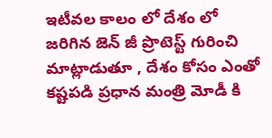ఇటీవల కాలం లో దేశం లో జరిగిన జెన్ జీ ప్రొటెస్ట్ గురించి మాట్లాడుతూ , దేశం కోసం ఎంతో కష్టపడి ప్రధాన మంత్రి మోడీ కి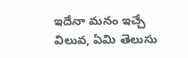ఇదేనా మనం ఇచ్చే విలువ, ఏమి తెలుసు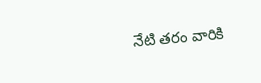నేటి తరం వారికి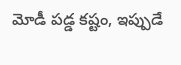మోడీ పడ్డ కష్టం, ఇప్పుడే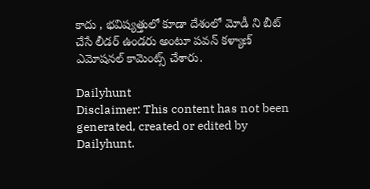కాదు , భవిష్యత్తులో కూడా దేశంలో మోడీ ని బీట్ చేసే లీడర్ ఉండరు అంటూ పవన్ కళ్యాణ్ ఎమోషనల్ కామెంట్స్ చేశారు.

Dailyhunt
Disclaimer: This content has not been generated, created or edited by Dailyhunt.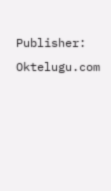Publisher: Oktelugu.com